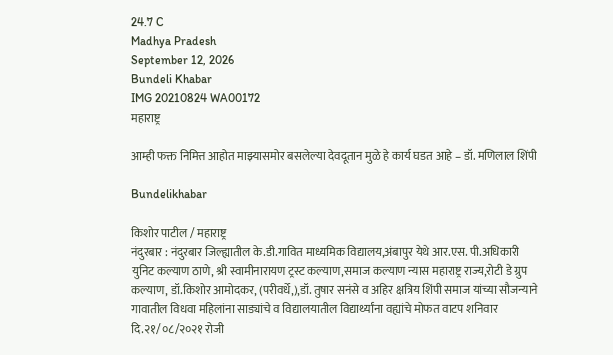24.7 C
Madhya Pradesh
September 12, 2026
Bundeli Khabar
IMG 20210824 WA00172
महाराष्ट्र

आम्ही फक्त निमित्त आहोत माझ्यासमोर बसलेल्या देवदूतान मुळे हे कार्य घडत आहे – डॉ. मणिलाल शिंपी

Bundelikhabar

किशोर पाटील / महाराष्ट्र
नंदुरबार : नंदुरबार जिल्ह्यातील के.डी.गावित माध्यमिक विद्यालय,अंबापुर येथे आर.एस. पी.अधिकारी युनिट कल्याण ठाणे, श्री स्वामीनारायण ट्रस्ट कल्याण,समाज कल्याण न्यास महाराष्ट्र राज्य,रोटी डे ग्रुप कल्याण, डॉ.किशोर आमोदकर, (परीवर्धे,),डॉ. तुषार सनंसे व अहिर क्षत्रिय शिंपी समाज यांच्या सौजन्याने गावातील विधवा महिलांना साड्यांचे व विद्यालयातील विद्यार्थ्यांना वह्यांचे मोफत वाटप शनिवार दि.२१/०८/२०२१ रोजी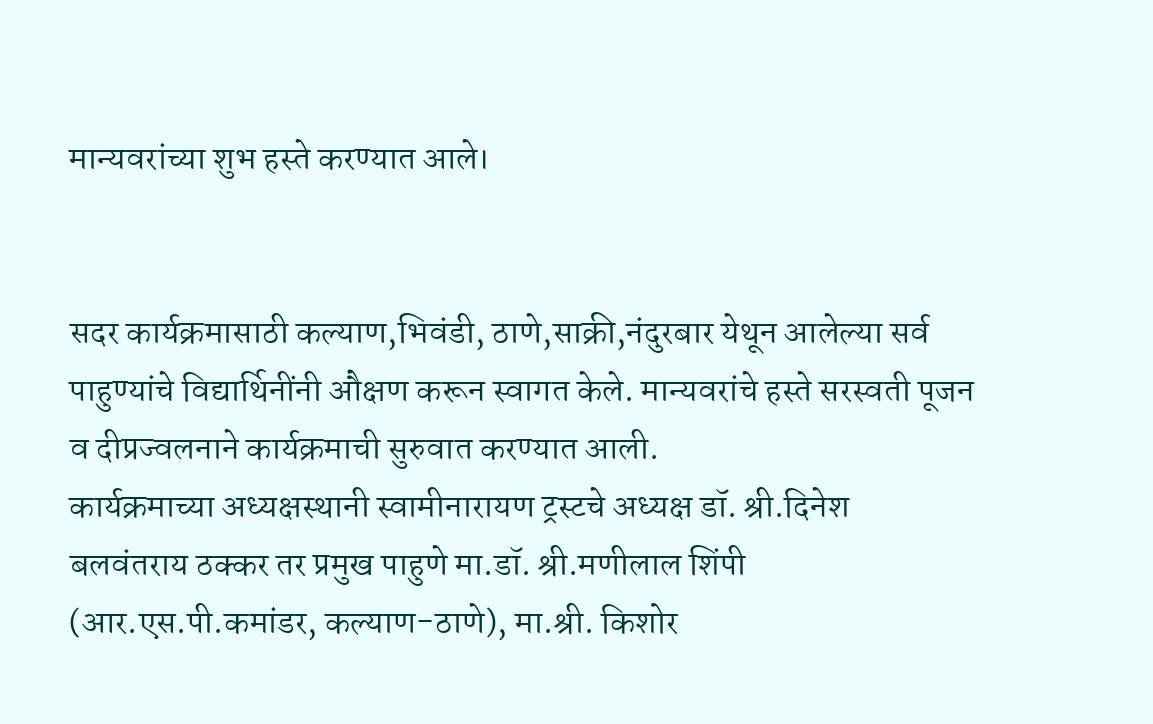मान्यवरांच्या शुभ हस्ते करण्यात आले।


सदर कार्यक्रमासाठी कल्याण,भिवंडी, ठाणे,साक्री,नंदुरबार येथून आलेल्या सर्व पाहुण्यांचे विद्यार्थिनींनी औक्षण करून स्वागत केले. मान्यवरांचे हस्ते सरस्वती पूजन व दीप्रज्वलनाने कार्यक्रमाची सुरुवात करण्यात आली.
कार्यक्रमाच्या अध्यक्षस्थानी स्वामीनारायण ट्रस्टचे अध्यक्ष डॉ. श्री.दिनेश बलवंतराय ठक्कर तर प्रमुख पाहुणे मा.डॉ. श्री.मणीलाल शिंपी (आर.एस.पी.कमांडर, कल्याण-ठाणे), मा.श्री. किशोर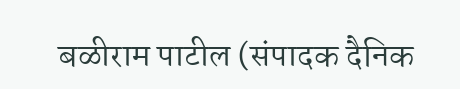बळीराम पाटील (संपादक दैनिक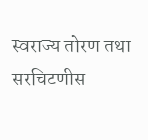स्वराज्य तोरण तथा सरचिटणीस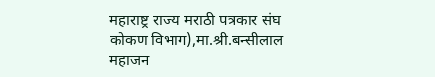महाराष्ट्र राज्य मराठी पत्रकार संघ कोकण विभाग),मा.श्री.बन्सीलाल महाजन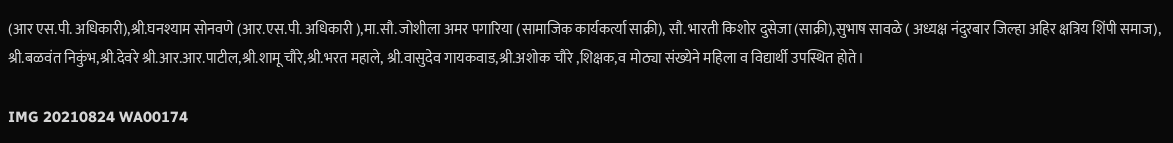(आर एस.पी. अधिकारी),श्री.घनश्याम सोनवणे (आर.एस.पी. अधिकारी ),मा.सौ. जोशीला अमर पगारिया (सामाजिक कार्यकर्त्या साक्री), सौ. भारती किशोर दुसेजा (साक्री),सुभाष सावळे ( अध्यक्ष नंदुरबार जिल्हा अहिर क्षत्रिय शिंपी समाज), श्री.बळवंत निकुंभ,श्री.देवरे श्री.आर.आर.पाटील,श्री.शामू चौरे,श्री.भरत महाले, श्री.वासुदेव गायकवाड,श्री.अशोक चौरे ,शिक्षक,व मोठ्या संख्येने महिला व विद्यार्थी उपस्थित होते।

IMG 20210824 WA00174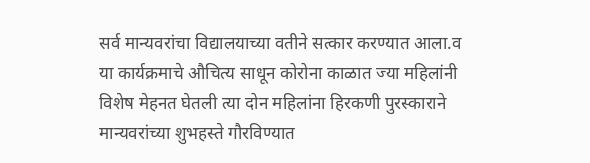सर्व मान्यवरांचा विद्यालयाच्या वतीने सत्कार करण्यात आला.व या कार्यक्रमाचे औचित्य साधून कोरोना काळात ज्या महिलांनी विशेष मेहनत घेतली त्या दोन महिलांना हिरकणी पुरस्काराने मान्यवरांच्या शुभहस्ते गौरविण्यात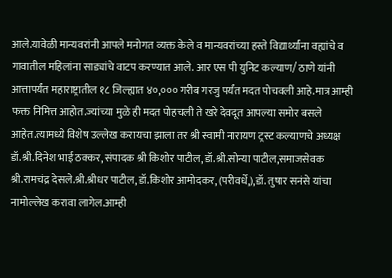आले.यावेळी मान्यवरांनी आपले मनोगत व्यक्त केले व मान्यवरांच्या हस्ते विद्यार्थ्यांना वह्यांचे व गावातील महिलांना साड्यांचे वाटप करण्यात आले. आर एस पी युनिट कल्याण/ ठाणे यांनी आत्तापर्यंत महाराष्ट्रातील १८ जिल्ह्यात ४०,००० गरीब गरजु पर्यंत मदत पोचवली आहे.मात्र आम्ही फक्त निमित्त आहोत.ज्यांच्या मुळे ही मदत पोहचली ते खरे देवदूत आपल्या समोर बसले आहेत.त्यामध्ये विशेष उल्लेख करायचा झाला तर श्री स्वामी नारायण ट्रस्ट कल्याणचे अध्यक्ष डॉ.श्री.दिनेश भाई ठक्कर, संपादक श्री किशोर पाटील, डॉ.श्री.सोन्या पाटील,समाजसेवक श्री.रामचंद्र देसले.श्री.श्रीधर पाटील, डॉ.किशोर आमोदकर, (परीवर्धे,),डॉ. तुषार सनंसे यांचा नामोल्लेख करावा लागेल.आम्ही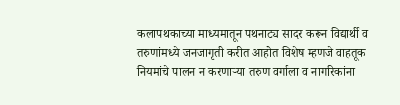कलापथकाच्या माध्यमातून पथनाट्य सादर करून विद्यार्थी व तरुणांमध्ये जनजागृती करीत आहोत विशेष म्हणजे वाहतूक नियमांचे पालन न करणाऱ्या तरुण वर्गाला व नागरिकांना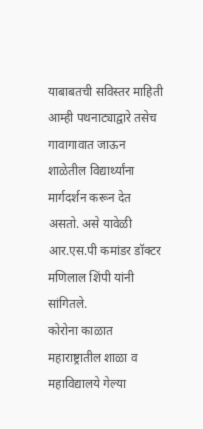याबाबतची सविस्तर माहिती आम्ही पथनाट्याद्वारे तसेच गावागावात जाऊन शाळेतील विद्यार्थ्यांना मार्गदर्शन करून देत असतो. असे यावेळी आर.एस.पी कमांडर डॉक्टर मणिलाल शिंपी यांनी सांगितले.
कोरोना काळात महाराष्ट्रातील शाळा व महाविद्यालये गेल्या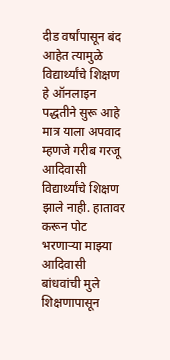दीड वर्षांपासून बंद आहेत त्यामुळे विद्यार्थ्यांचे शिक्षण हे ऑनलाइन पद्धतीने सुरू आहे मात्र याला अपवाद म्हणजे गरीब गरजू आदिवासी विद्यार्थ्यांचे शिक्षण झाले नाही. हातावर करून पोट भरणाऱ्या माझ्या आदिवासी बांधवांची मुले शिक्षणापासून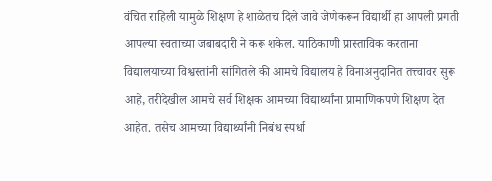वंचित राहिली यामुळे शिक्षण हे शाळेतच दिले जावे जेणेकरून विद्यार्थी हा आपली प्रगती आपल्या स्वताच्या जबाबदारी ने करू शकेल. याठिकाणी प्रास्ताविक करताना विद्यालयाच्या विश्वस्तांनी सांगितले की आमचे विद्यालय हे विनाअनुदानित तत्त्वावर सुरू आहे, तरीदेखील आमचे सर्व शिक्षक आमच्या विद्यार्थ्यांना प्रामाणिकपणे शिक्षण देत आहेत. तसेच आमच्या विद्यार्थ्यांनी निबंध स्पर्धा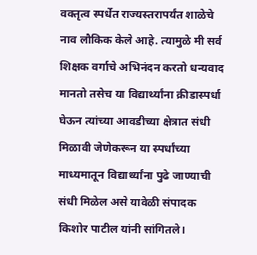वक्तृत्व स्पर्धेत राज्यस्तरापर्यंत शाळेचे नाव लौकिक केले आहे. त्यामुळे मी सर्व शिक्षक वर्गाचे अभिनंदन करतो धन्यवाद मानतो तसेच या विद्यार्थ्यांना क्रीडास्पर्धा घेऊन त्यांच्या आवडीच्या क्षेत्रात संधी मिळावी जेणेकरून या स्पर्धांच्या माध्यमातून विद्यार्थ्यांना पुढे जाण्याची संधी मिळेल असे यावेळी संपादक किशोर पाटील यांनी सांगितले।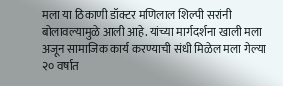मला या ठिकाणी डॉक्टर मणिलाल शिल्पी सरांनी बोलावल्यामुळे आली आहे. यांच्या मार्गदर्शना खाली मला अजून सामाजिक कार्य करण्याची संधी मिळेल मला गेल्या २० वर्षात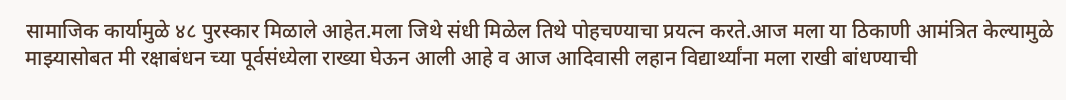सामाजिक कार्यामुळे ४८ पुरस्कार मिळाले आहेत.मला जिथे संधी मिळेल तिथे पोहचण्याचा प्रयत्न करते.आज मला या ठिकाणी आमंत्रित केल्यामुळे माझ्यासोबत मी रक्षाबंधन च्या पूर्वसंध्येला राख्या घेऊन आली आहे व आज आदिवासी लहान विद्यार्थ्यांना मला राखी बांधण्याची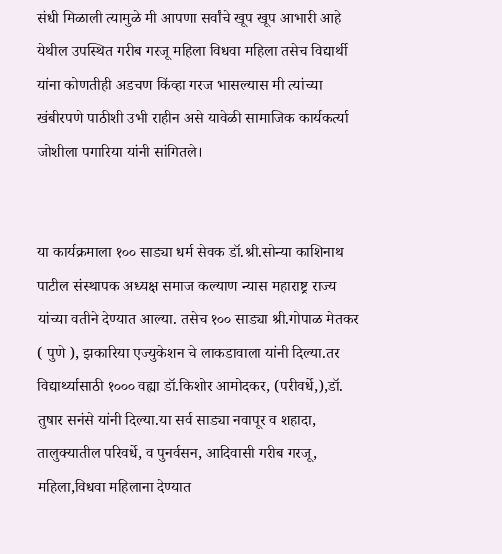संधी मिळाली त्यामुळे मी आपणा सर्वांचे खूप खूप आभारी आहे येथील उपस्थित गरीब गरजू महिला विधवा महिला तसेच विद्यार्थी यांना कोणतीही अडचण किंव्हा गरज भासल्यास मी त्यांच्या खंबीरपणे पाठीशी उभी राहीन असे यावेळी सामाजिक कार्यकर्त्या जोशीला पगारिया यांनी सांगितले।


या कार्यक्रमाला १०० साड्या धर्म सेवक डॉ.श्री.सोन्या काशिनाथ पाटील संस्थापक अध्यक्ष समाज कल्याण न्यास महाराष्ट्र राज्य यांच्या वतीने देण्यात आल्या. तसेच १०० साड्या श्री.गोपाळ मेतकर ( पुणे ), झकारिया एज्युकेशन चे लाकडावाला यांनी दिल्या.तर विद्यार्थ्यासाठी १००० वह्या डॉ.किशोर आमोदकर, (परीवर्धे,),डॉ. तुषार सनंसे यांनी दिल्या.या सर्व साड्या नवापूर व शहादा, तालुक्यातील परिवर्धे, व पुनर्वसन, आदिवासी गरीब गरजू, महिला,विधवा महिलाना देण्यात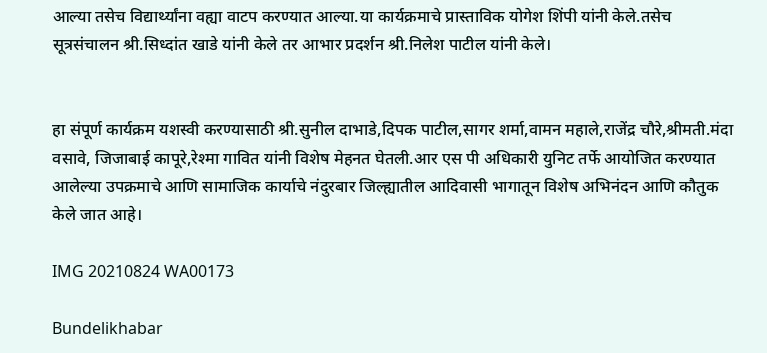आल्या तसेच विद्यार्थ्यांना वह्या वाटप करण्यात आल्या.या कार्यक्रमाचे प्रास्ताविक योगेश शिंपी यांनी केले.तसेच सूत्रसंचालन श्री.सिध्दांत खाडे यांनी केले तर आभार प्रदर्शन श्री.निलेश पाटील यांनी केले।


हा संपूर्ण कार्यक्रम यशस्वी करण्यासाठी श्री.सुनील दाभाडे,दिपक पाटील,सागर शर्मा,वामन महाले,राजेंद्र चौरे,श्रीमती.मंदा वसावे, जिजाबाई कापूरे,रेश्मा गावित यांनी विशेष मेहनत घेतली.आर एस पी अधिकारी युनिट तर्फे आयोजित करण्यात आलेल्या उपक्रमाचे आणि सामाजिक कार्याचे नंदुरबार जिल्ह्यातील आदिवासी भागातून विशेष अभिनंदन आणि कौतुक केले जात आहे।

IMG 20210824 WA00173

Bundelikhabar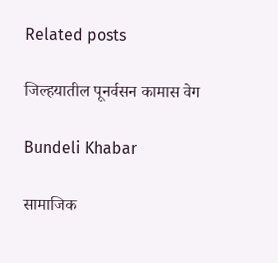Related posts

जिल्हयातील पूनर्वसन कामास वेग

Bundeli Khabar

सामाजिक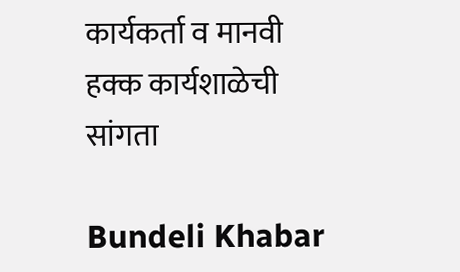कार्यकर्ता व मानवी हक्क कार्यशाळेची सांगता

Bundeli Khabar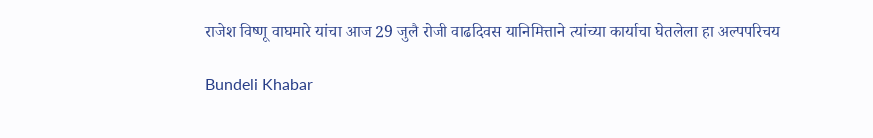राजेश विष्णू वाघमारे यांचा आज 29 जुलै रोजी वाढदिवस यानिमित्ताने त्यांच्या कार्याचा घेतलेला हा अल्पपरिचय

Bundeli Khabar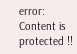error: Content is protected !!